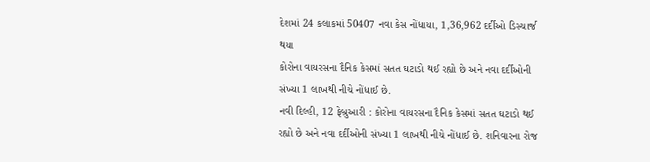દેશમાં 24 કલાકમાં 50407 નવા કેસ નોંધાયા, 1,36,962 દર્દીઓ ડિસ્ચાર્જ થયા
કોરોના વાયરસના દૈનિક કેસમાં સતત ઘટાડો થઈ રહ્યો છે અને નવા દર્દીઓની સંખ્યા 1 લાખથી નીચે નોંધાઈ છે.
નવી દિલ્હી, 12 ફેબ્રુઆરી : કોરોના વાયરસના દૈનિક કેસમાં સતત ઘટાડો થઈ રહ્યો છે અને નવા દર્દીઓની સંખ્યા 1 લાખથી નીચે નોંધાઈ છે. શનિવારના રોજ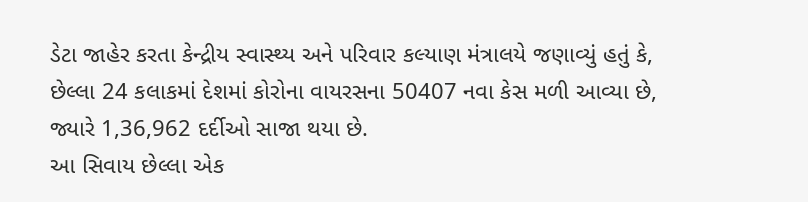ડેટા જાહેર કરતા કેન્દ્રીય સ્વાસ્થ્ય અને પરિવાર કલ્યાણ મંત્રાલયે જણાવ્યું હતું કે, છેલ્લા 24 કલાકમાં દેશમાં કોરોના વાયરસના 50407 નવા કેસ મળી આવ્યા છે, જ્યારે 1,36,962 દર્દીઓ સાજા થયા છે.
આ સિવાય છેલ્લા એક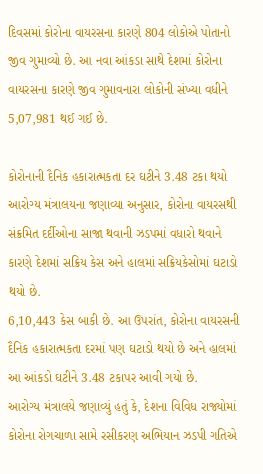દિવસમાં કોરોના વાયરસના કારણે 804 લોકોએ પોતાનો જીવ ગુમાવ્યો છે. આ નવા આંકડા સાથે દેશમાં કોરોના વાયરસના કારણે જીવ ગુમાવનારા લોકોની સંખ્યા વધીને 5,07,981 થઈ ગઈ છે.

કોરોનાની દૈનિક હકારાત્મકતા દર ઘટીને 3.48 ટકા થયો
આરોગ્ય મંત્રાલયના જણાવ્યા અનુસાર, કોરોના વાયરસથી સંક્રમિત દર્દીઓના સાજા થવાની ઝડપમાં વધારો થવાને કારણે દેશમાં સક્રિય કેસ અને હાલમાં સક્રિયકેસોમાં ઘટાડો થયો છે.
6,10,443 કેસ બાકી છે. આ ઉપરાંત, કોરોના વાયરસની દૈનિક હકારાત્મકતા દરમાં પણ ઘટાડો થયો છે અને હાલમાં આ આંકડો ઘટીને 3.48 ટકાપર આવી ગયો છે.
આરોગ્ય મંત્રાલયે જણાવ્યું હતું કે, દેશના વિવિધ રાજ્યોમાં કોરોના રોગચાળા સામે રસીકરણ અભિયાન ઝડપી ગતિએ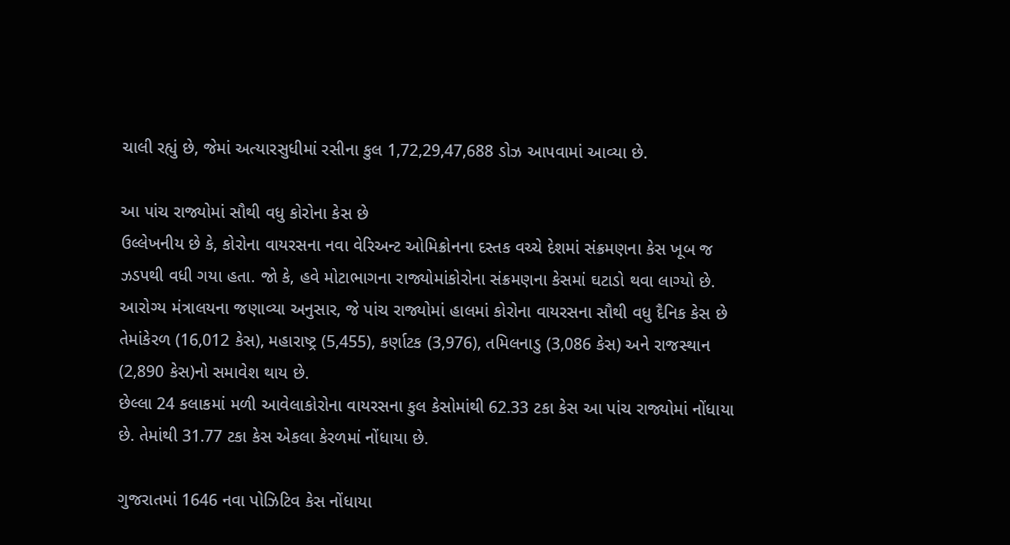ચાલી રહ્યું છે, જેમાં અત્યારસુધીમાં રસીના કુલ 1,72,29,47,688 ડોઝ આપવામાં આવ્યા છે.

આ પાંચ રાજ્યોમાં સૌથી વધુ કોરોના કેસ છે
ઉલ્લેખનીય છે કે, કોરોના વાયરસના નવા વેરિઅન્ટ ઓમિક્રોનના દસ્તક વચ્ચે દેશમાં સંક્રમણના કેસ ખૂબ જ ઝડપથી વધી ગયા હતા. જો કે, હવે મોટાભાગના રાજ્યોમાંકોરોના સંક્રમણના કેસમાં ઘટાડો થવા લાગ્યો છે.
આરોગ્ય મંત્રાલયના જણાવ્યા અનુસાર, જે પાંચ રાજ્યોમાં હાલમાં કોરોના વાયરસના સૌથી વધુ દૈનિક કેસ છે તેમાંકેરળ (16,012 કેસ), મહારાષ્ટ્ર (5,455), કર્ણાટક (3,976), તમિલનાડુ (3,086 કેસ) અને રાજસ્થાન (2,890 કેસ)નો સમાવેશ થાય છે.
છેલ્લા 24 કલાકમાં મળી આવેલાકોરોના વાયરસના કુલ કેસોમાંથી 62.33 ટકા કેસ આ પાંચ રાજ્યોમાં નોંધાયા છે. તેમાંથી 31.77 ટકા કેસ એકલા કેરળમાં નોંધાયા છે.

ગુજરાતમાં 1646 નવા પોઝિટિવ કેસ નોંધાયા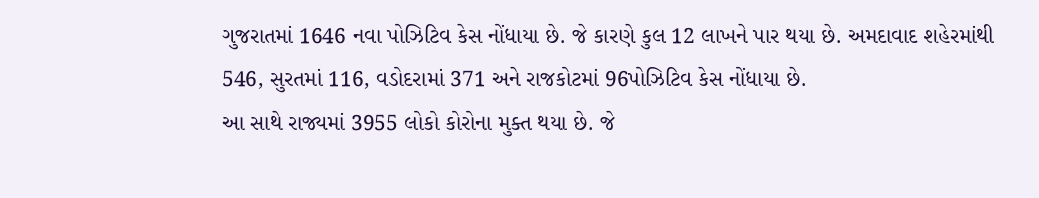ગુજરાતમાં 1646 નવા પોઝિટિવ કેસ નોંધાયા છે. જે કારણે કુલ 12 લાખને પાર થયા છે. અમદાવાદ શહેરમાંથી 546, સુરતમાં 116, વડોદરામાં 371 અને રાજકોટમાં 96પોઝિટિવ કેસ નોંધાયા છે.
આ સાથે રાજ્યમાં 3955 લોકો કોરોના મુક્ત થયા છે. જે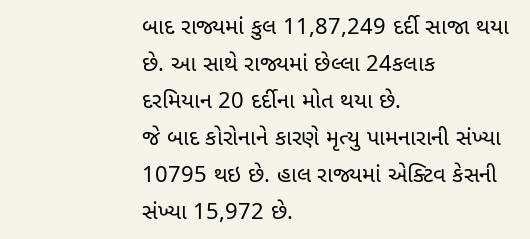બાદ રાજ્યમાં કુલ 11,87,249 દર્દી સાજા થયા છે. આ સાથે રાજ્યમાં છેલ્લા 24કલાક દરમિયાન 20 દર્દીના મોત થયા છે.
જે બાદ કોરોનાને કારણે મૃત્યુ પામનારાની સંખ્યા 10795 થઇ છે. હાલ રાજ્યમાં એક્ટિવ કેસની સંખ્યા 15,972 છે.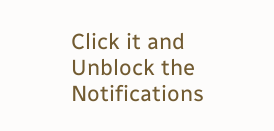Click it and Unblock the Notifications